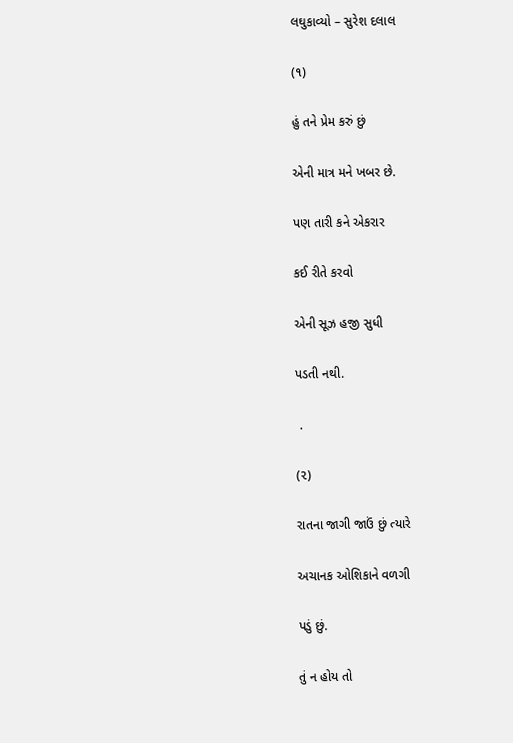લઘુકાવ્યો – સુરેશ દલાલ

(૧)

હું તને પ્રેમ કરું છું

એની માત્ર મને ખબર છે.

પણ તારી કને એકરાર

કઈ રીતે કરવો

એની સૂઝ હજી સુધી

પડતી નથી.

 .

(૨)

રાતના જાગી જાઉં છું ત્યારે

અચાનક ઓશિકાને વળગી

પડું છું.

તું ન હોય તો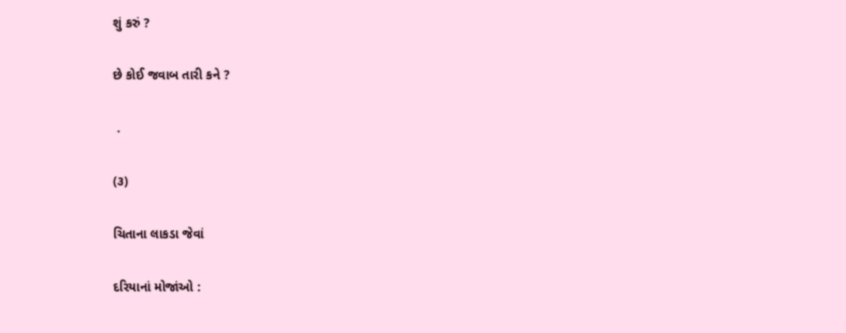શું કરું ?

છે કોઈ જવાબ તારી કને ?

 .

(૩)

ચિતાના લાકડા જેવાં

દરિયાનાં મોજાંઓ :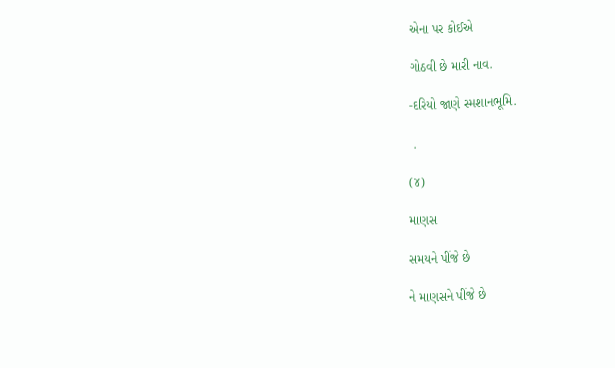એના પર કોઈએ

ગોઠવી છે મારી નાવ.

-દરિયો જાણે સ્મશાનભૂમિ.

 .

(૪)

માણસ

સમયને પીંજે છે

ને માણસને પીંજે છે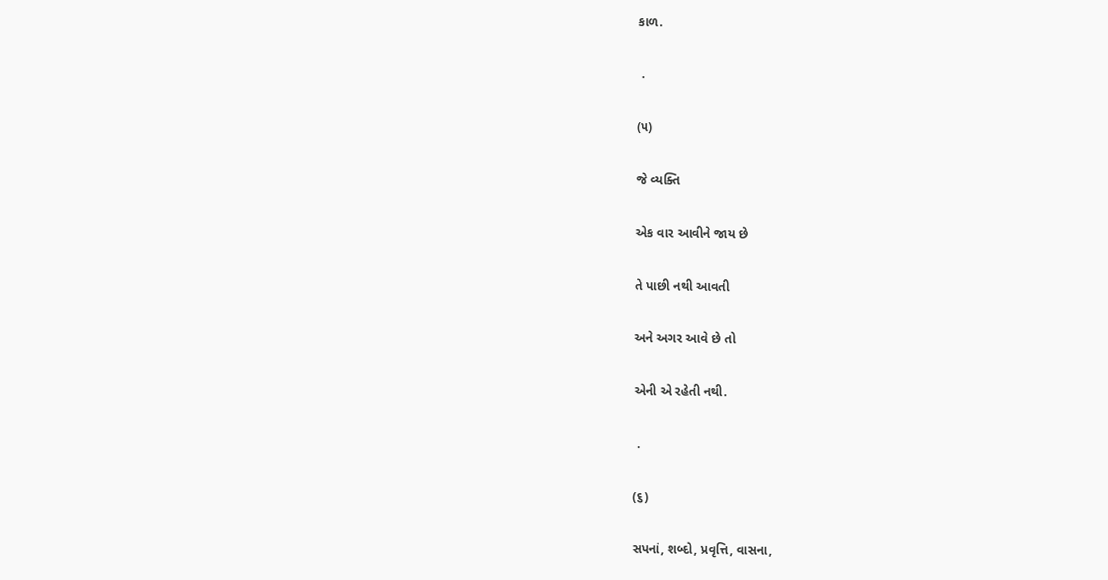કાળ.

 .

(૫)

જે વ્યક્તિ

એક વાર આવીને જાય છે

તે પાછી નથી આવતી

અને અગર આવે છે તો

એની એ રહેતી નથી.

 .

(૬)

સપનાં, શબ્દો, પ્રવૃત્તિ, વાસના,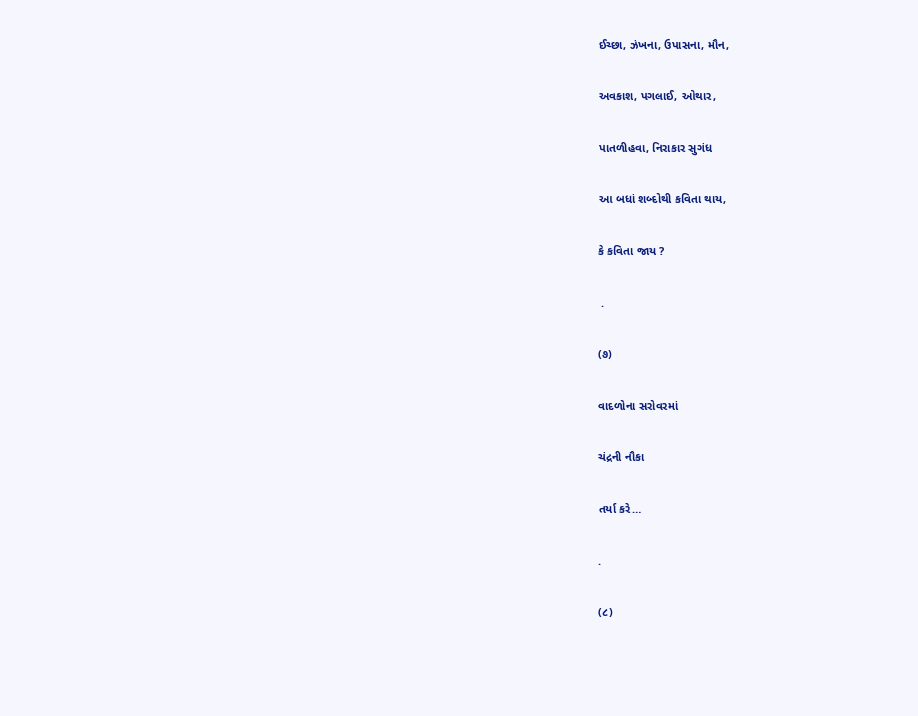ઈચ્છા, ઝંખના, ઉપાસના, મૌન,

અવકાશ, પગલાઈ, ઓથાર,

પાતળીહવા, નિરાકાર સુગંધ

આ બધાં શબ્દોથી કવિતા થાય,

કે કવિતા જાય ?

 .

(૭)

વાદળોના સરોવરમાં

ચંદ્રની નૌકા

તર્યા કરે…

.

(૮)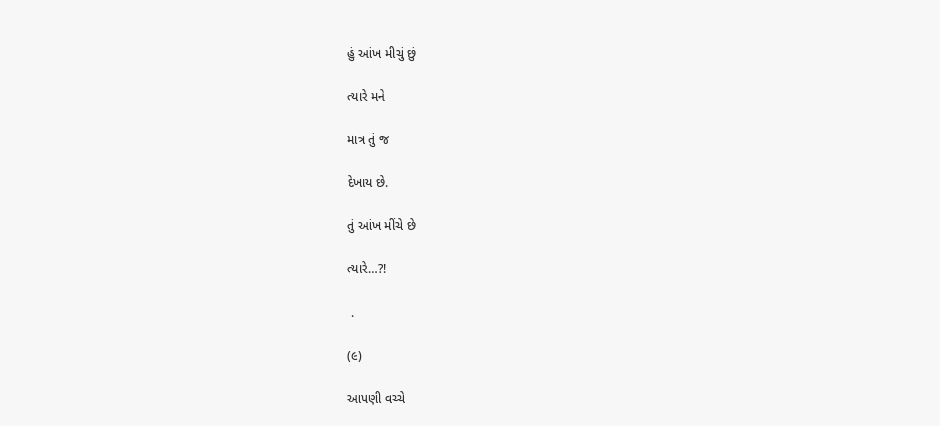હું આંખ મીચું છું

ત્યારે મને

માત્ર તું જ

દેખાય છે.

તું આંખ મીંચે છે

ત્યારે…?!

 .

(૯)

આપણી વચ્ચે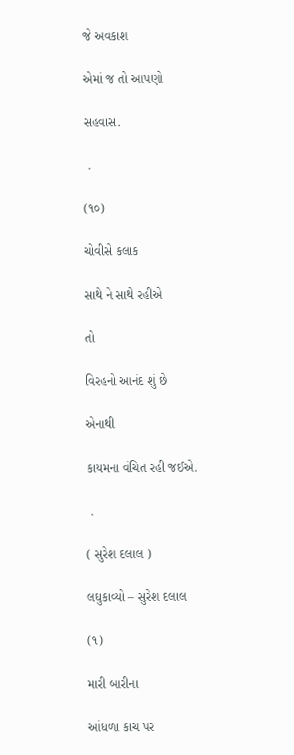જે અવકાશ

એમાં જ તો આપણો

સહવાસ.

 .

(૧૦)

ચોવીસે કલાક

સાથે ને સાથે રહીએ

તો

વિરહનો આનંદ શું છે

એનાથી

કાયમના વંચિત રહી જઈએ.

 .

( સુરેશ દલાલ )

લઘુકાવ્યો – સુરેશ દલાલ

(૧)

મારી બારીના

આંધળા કાચ પર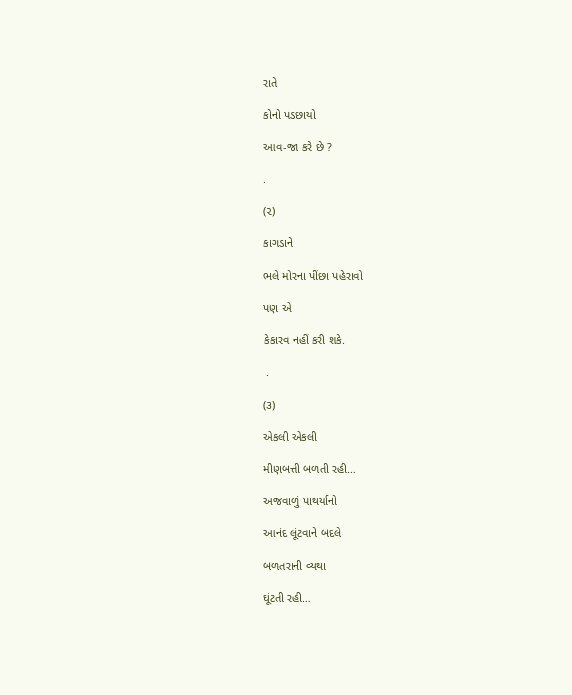રાતે

કોનો પડછાયો

આવ-જા કરે છે ?

.

(૨)

કાગડાને

ભલે મોરના પીંછા પહેરાવો

પણ એ

કેકારવ નહીં કરી શકે.

 .

(૩)

એકલી એકલી

મીણબત્તી બળતી રહી…

અજવાળું પાથર્યાનો

આનંદ લૂંટવાને બદલે

બળતરાની વ્યથા

ઘૂંટતી રહી…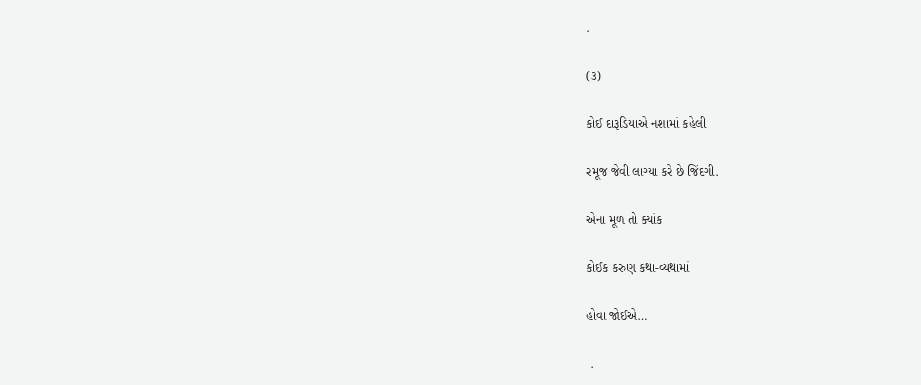.

(૩)

કોઈ દારૂડિયાએ નશામાં કહેલી

રમૂજ જેવી લાગ્યા કરે છે જિંદગી.

એના મૂળ તો ક્યાંક

કોઈક કરુણ કથા-વ્યથામાં

હોવા જોઈએ…

 .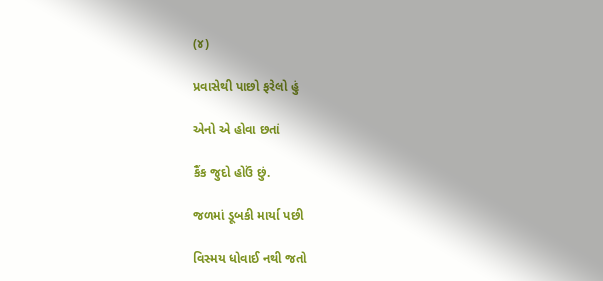(૪)

પ્રવાસેથી પાછો ફરેલો હું

એનો એ હોવા છતાં

કૈંક જુદો હોઉં છું.

જળમાં ડૂબકી માર્યા પછી

વિસ્મય ધોવાઈ નથી જતો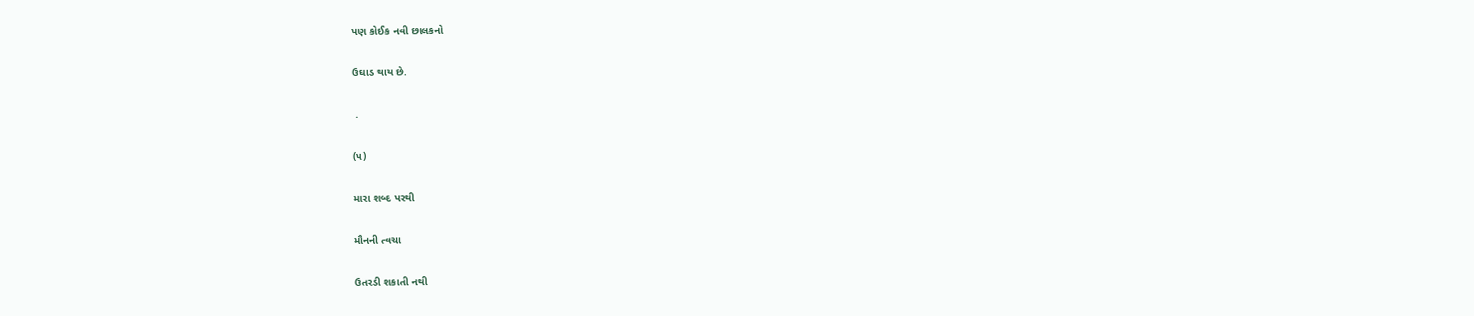પણ કોઈક નવી છાલકનો

ઉઘાડ થાય છે.

 .

(૫)

મારા શબ્દ પરથી

મૌનની ત્વચા

ઉતરડી શકાતી નથી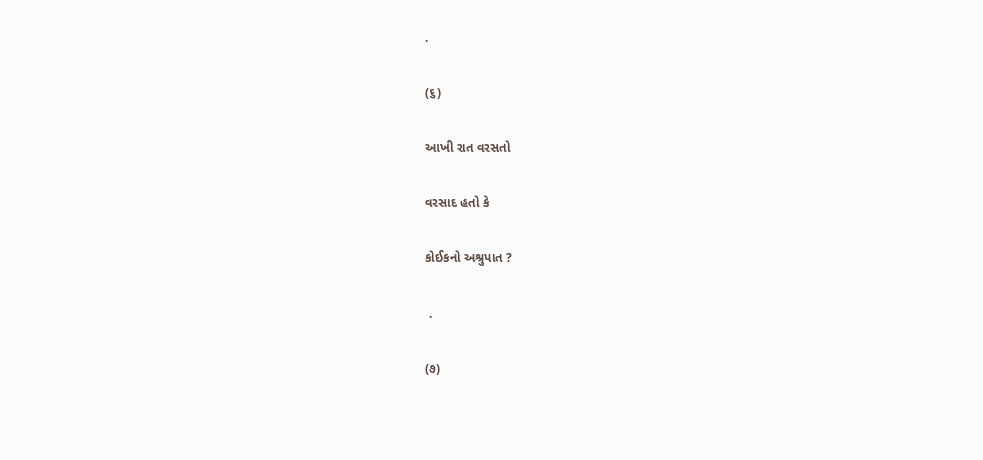.

(૬)

આખી રાત વરસતો

વરસાદ હતો કે

કોઈકનો અશ્રુપાત ?

 .

(૭)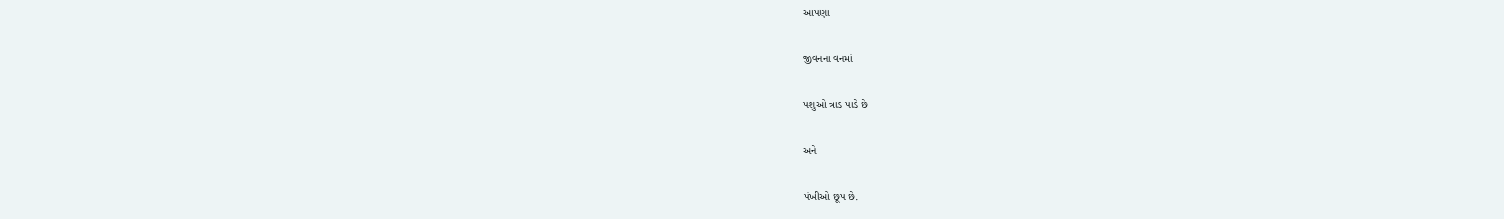આપણા

જીવનના વનમાં

પશુઓ ત્રાડ પાડે છે

અને

પંખીઓ છૂપ છે.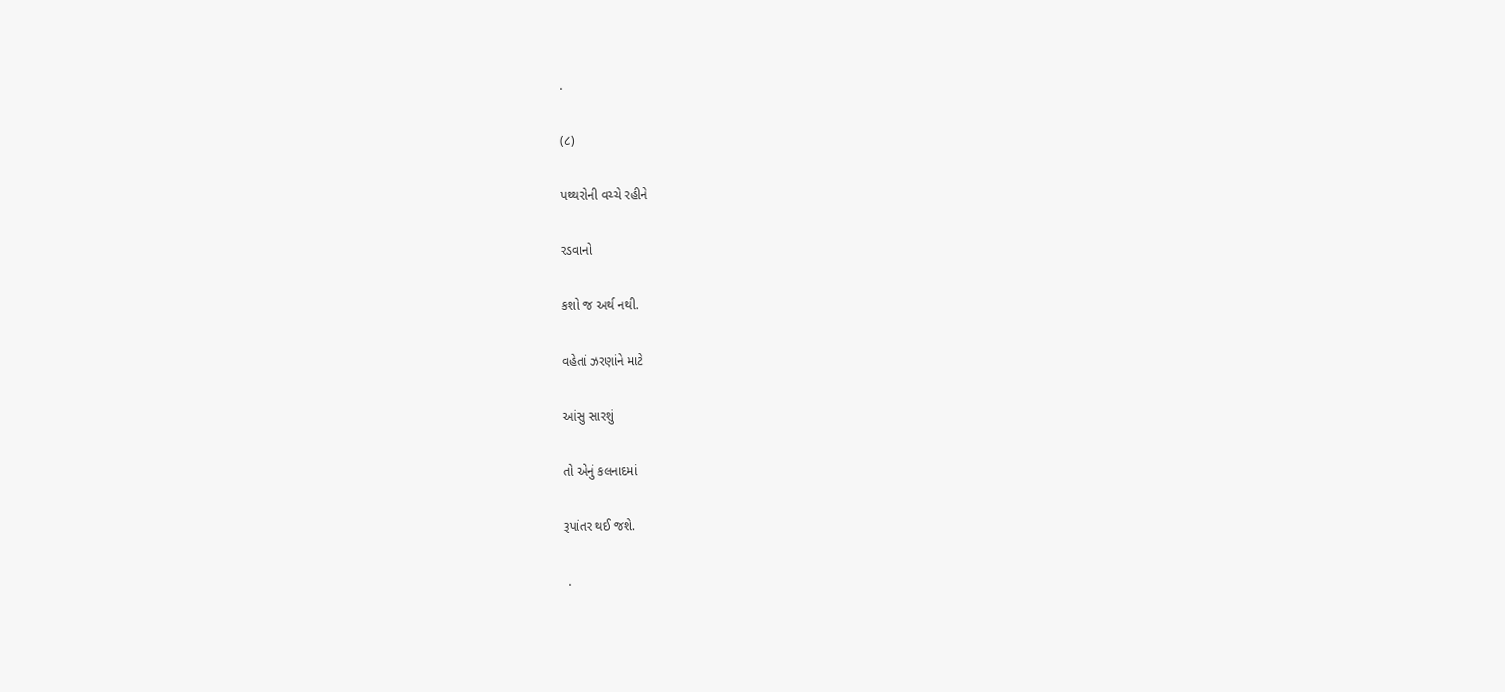.

(૮)

પથ્થરોની વચ્ચે રહીને

રડવાનો

કશો જ અર્થ નથી.

વહેતાં ઝરણાંને માટે

આંસુ સારશું

તો એનું કલનાદમાં

રૂપાંતર થઈ જશે.

 .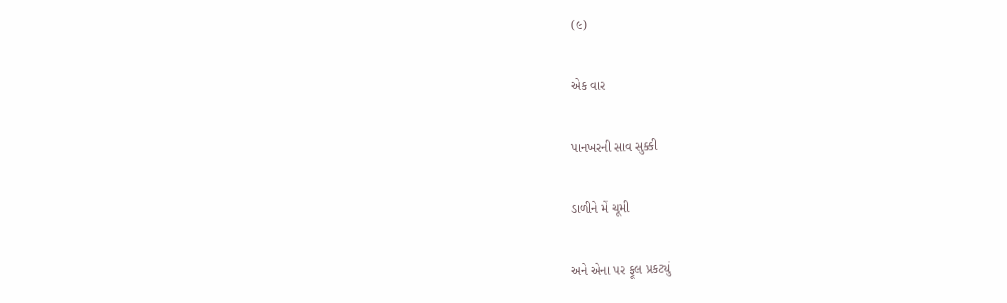(૯)

એક વાર

પાનખરની સાવ સુક્કી

ડાળીને મેં ચૂમી

અને એના પર ફૂલ પ્રકટ્યું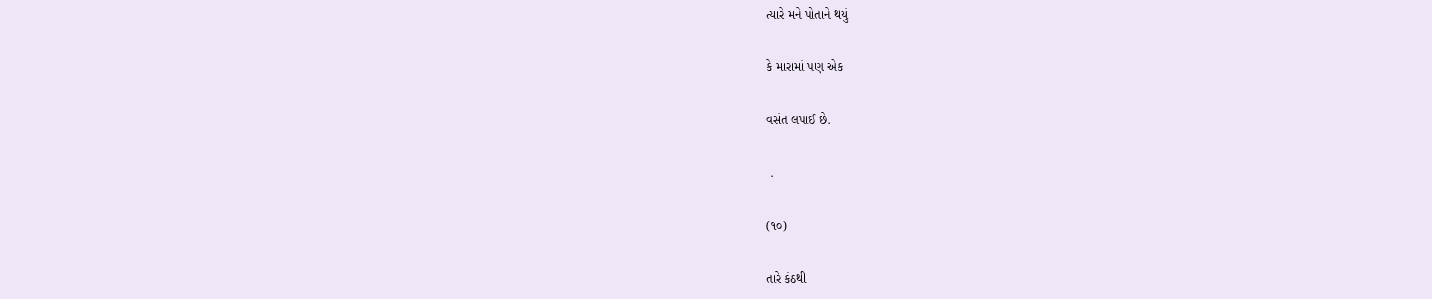ત્યારે મને પોતાને થયું

કે મારામાં પણ એક

વસંત લપાઈ છે.

 .

(૧૦)

તારે કંઠથી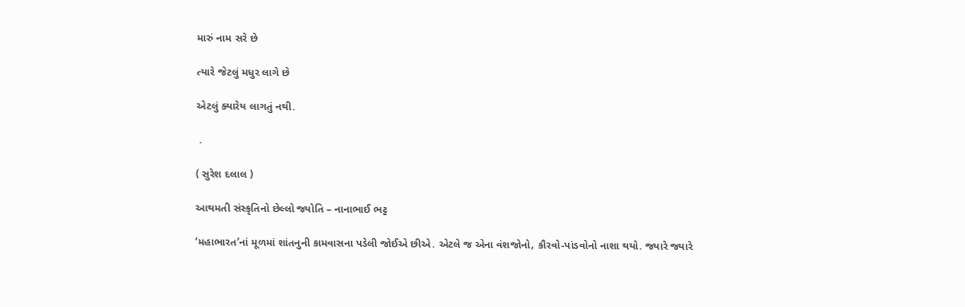મારું નામ સરે છે

ત્યારે જેટલું મધુર લાગે છે

એટલું ક્યારેય લાગતું નથી.

 .

( સુરેશ દલાલ )

આથમતી સંસ્કૃતિનો છેલ્લો જ્યોતિ – નાનાભાઈ ભટ્ટ

‘મહાભારત’નાં મૂળમાં શાંતનુની કામવાસના પડેલી જોઈએ છીએ. એટલે જ એના વંશજોનો, કૌરવો-પાંડવોનો નાશા થયો. જ્યારે જ્યારે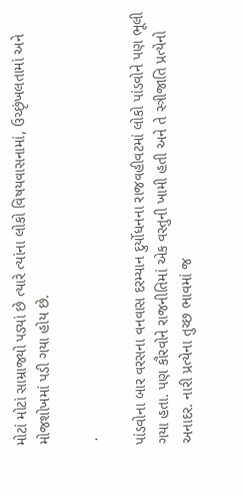મોટાં મોટાં સામ્રાજ્યો પડ્યાં છે ત્યારે ત્યાંના લોકો વિષયવાસનામાં, ઉચ્છૃંખલતામાં અને મોજશોખમાં પડી ગયા હોય છે.

 .

પાંડવોના બાર વરસના વનવાસ દરમ્યાન દુર્યોધનના રાજવહીવટમાં લોકો પાંડવોને પણ ભૂલી ગયા હતા. પણ કૌરવોને રાજનીતિમાં એક વસ્તુની ખામી હતી અને તે સ્ત્રીજાતિ પ્રત્યેનો અનાદર. નારી પ્રત્યેના તુચ્છ ભાવમાં જ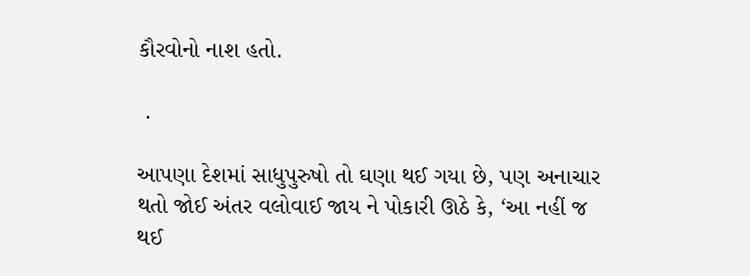કૌરવોનો નાશ હતો.

 .

આપણા દેશમાં સાધુપુરુષો તો ઘણા થઈ ગયા છે, પણ અનાચાર થતો જોઈ અંતર વલોવાઈ જાય ને પોકારી ઊઠે કે, ‘આ નહીં જ થઈ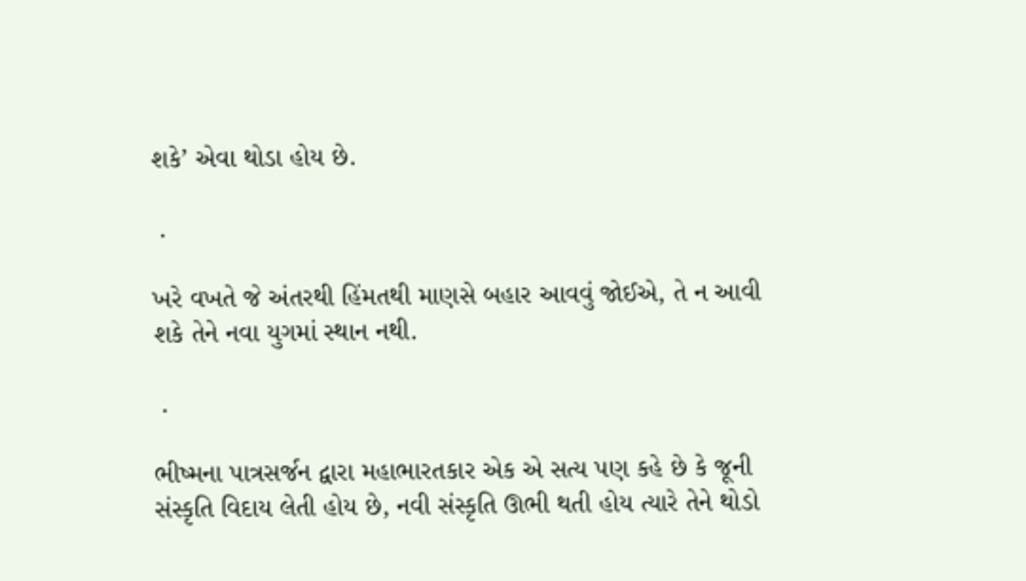શકે’ એવા થોડા હોય છે.

 .

ખરે વખતે જે અંતરથી હિંમતથી માણસે બહાર આવવું જોઈએ, તે ન આવી શકે તેને નવા યુગમાં સ્થાન નથી.

 .

ભીષ્મના પાત્રસર્જન દ્વારા મહાભારતકાર એક એ સત્ય પણ કહે છે કે જૂની સંસ્કૃતિ વિદાય લેતી હોય છે, નવી સંસ્કૃતિ ઊભી થતી હોય ત્યારે તેને થોડો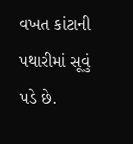વખત કાંટાની પથારીમાં સૂવું પડે છે.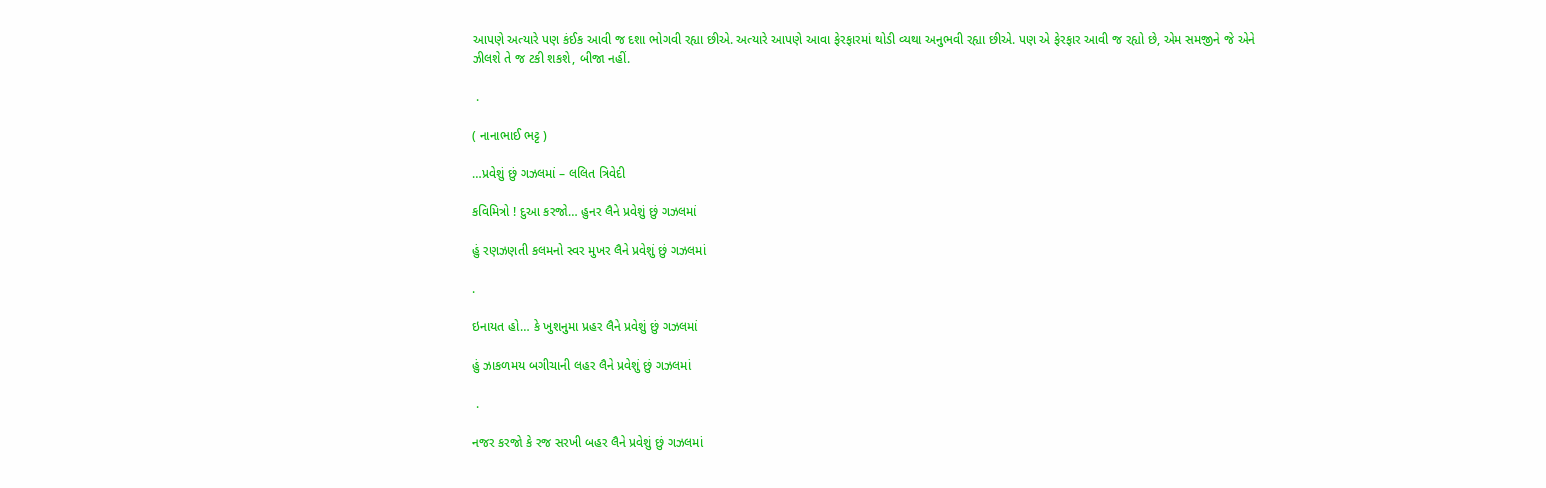આપણે અત્યારે પણ કંઈક આવી જ દશા ભોગવી રહ્યા છીએ. અત્યારે આપણે આવા ફેરફારમાં થોડી વ્યથા અનુભવી રહ્યા છીએ. પણ એ ફેરફાર આવી જ રહ્યો છે, એમ સમજીને જે એને ઝીલશે તે જ ટકી શકશે, બીજા નહીં.

 .

( નાનાભાઈ ભટ્ટ )

…પ્રવેશું છું ગઝલમાં – લલિત ત્રિવેદી

કવિમિત્રો ! દુઆ કરજો… હુનર લૈને પ્રવેશું છું ગઝલમાં

હું રણઝણતી કલમનો સ્વર મુખર લૈને પ્રવેશું છું ગઝલમાં

.

ઇનાયત હો… કે ખુશનુમા પ્રહર લૈને પ્રવેશું છું ગઝલમાં

હું ઝાકળમય બગીચાની લહર લૈને પ્રવેશું છું ગઝલમાં

 .

નજર કરજો કે રજ સરખી બહર લૈને પ્રવેશું છું ગઝલમાં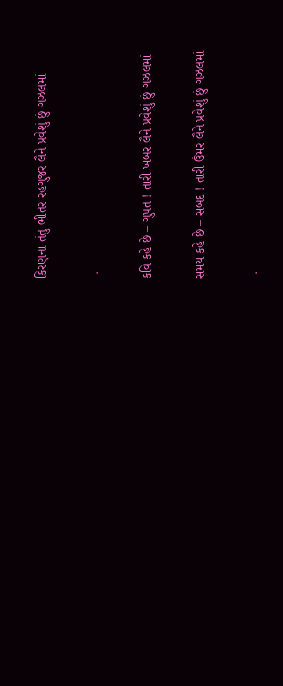કિરણના તંતુ ભીતર રહગુજર લૈને પ્રવેશું છું ગઝલમાં

 .

કવિ કહે છે – ગુપત ! તારી ખબર લૈને પ્રવેશું છું ગઝલમાં

સમય કહે છે – સબદ ! તારી ઉંમર લૈને પ્રવેશું છું ગઝલમાં

 .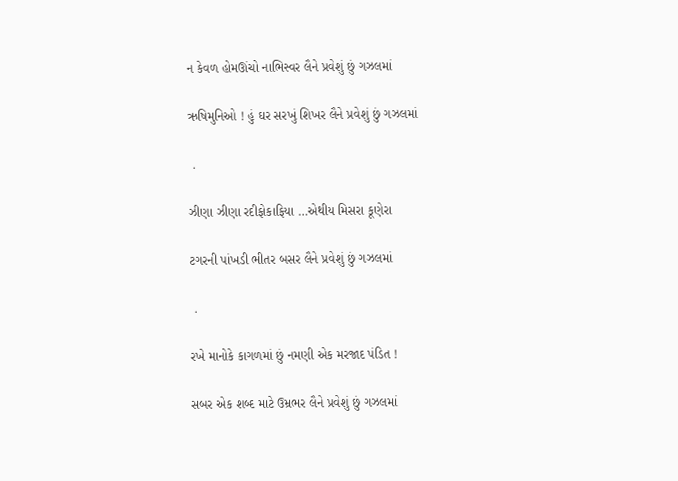ન કેવળ હોમઊંચો નાભિસ્વર લૈને પ્રવેશું છું ગઝલમાં

ઋષિમુનિઓ ! હું ઘર સરખું શિખર લૈને પ્રવેશું છું ગઝલમાં

 .

ઝીણા ઝીણા રદીફોકાફિયા …એથીય મિસરા કૂણેરા

ટગરની પાંખડી ભીતર બસર લૈને પ્રવેશું છું ગઝલમાં

 .

રખે માનોકે કાગળમાં છું નમણી એક મરજાદ પંડિત !

સબર એક શબ્દ માટે ઉમ્રભર લૈને પ્રવેશું છું ગઝલમાં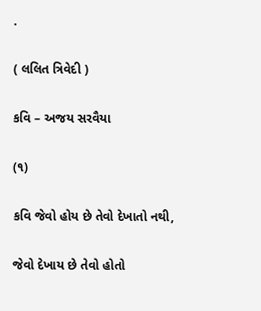.

( લલિત ત્રિવેદી )

કવિ – અજય સરવૈયા

(૧)

કવિ જેવો હોય છે તેવો દેખાતો નથી,

જેવો દેખાય છે તેવો હોતો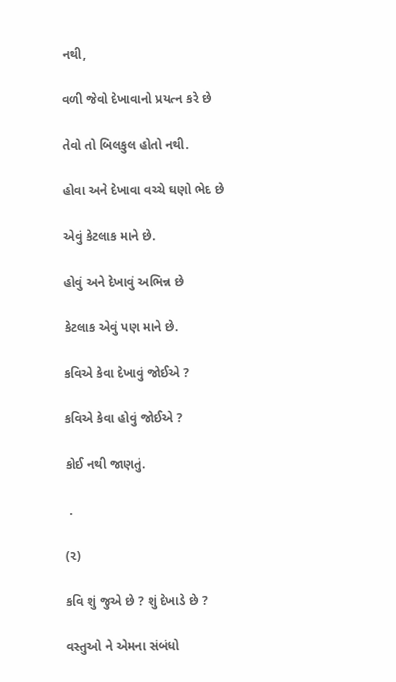નથી,

વળી જેવો દેખાવાનો પ્રયત્ન કરે છે

તેવો તો બિલકુલ હોતો નથી.

હોવા અને દેખાવા વચ્ચે ઘણો ભેદ છે

એવું કેટલાક માને છે.

હોવું અને દેખાવું અભિન્ન છે

કેટલાક એવું પણ માને છે.

કવિએ કેવા દેખાવું જોઈએ ?

કવિએ કેવા હોવું જોઈએ ?

કોઈ નથી જાણતું.

 .

(૨)

કવિ શું જુએ છે ? શું દેખાડે છે ?

વસ્તુઓ ને એમના સંબંધો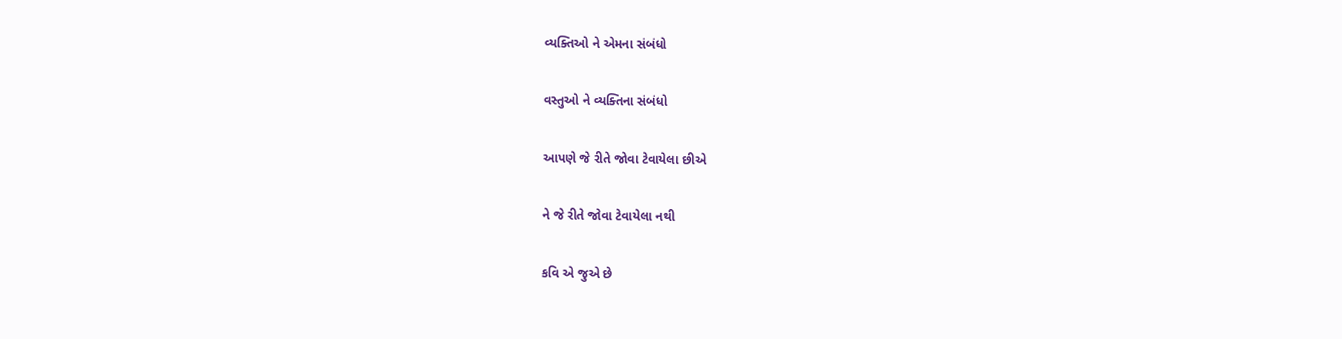વ્યક્તિઓ ને એમના સંબંધો

વસ્તુઓ ને વ્યક્તિના સંબંધો

આપણે જે રીતે જોવા ટેવાયેલા છીએ

ને જે રીતે જોવા ટેવાયેલા નથી

કવિ એ જુએ છે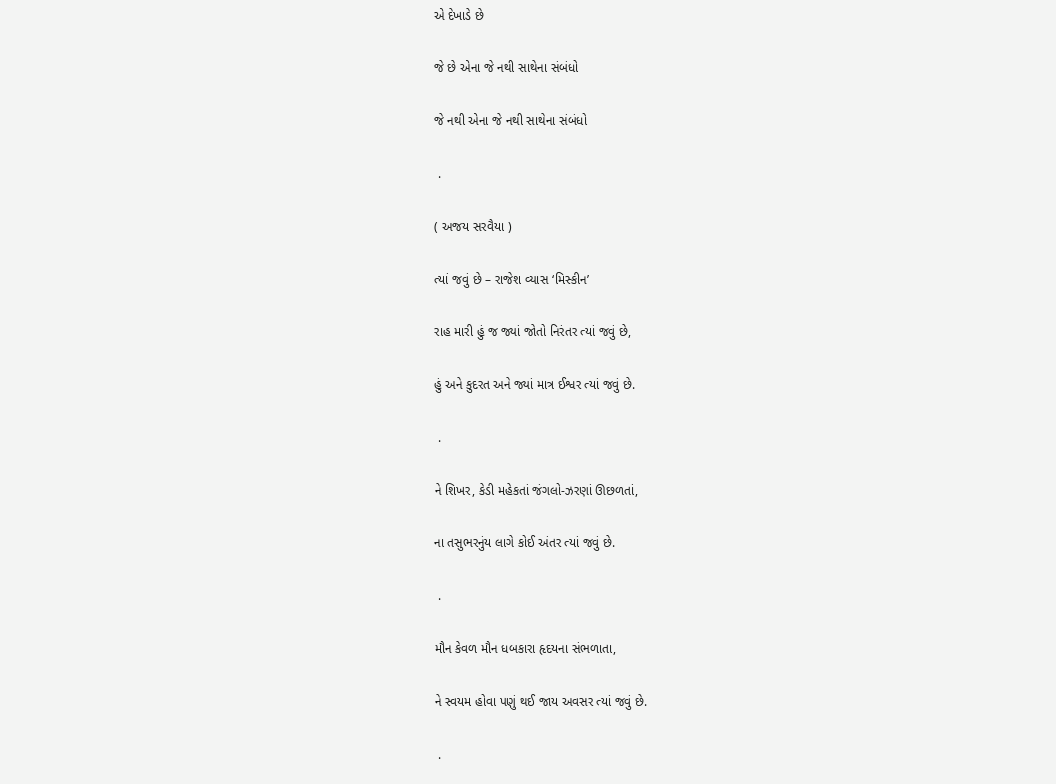એ દેખાડે છે

જે છે એના જે નથી સાથેના સંબંધો

જે નથી એના જે નથી સાથેના સંબંધો

 .

( અજય સરવૈયા )

ત્યાં જવું છે – રાજેશ વ્યાસ ‘મિસ્કીન’

રાહ મારી હું જ જ્યાં જોતો નિરંતર ત્યાં જવું છે,

હું અને કુદરત અને જ્યાં માત્ર ઈશ્વર ત્યાં જવું છે.

 .

ને શિખર, કેડી મહેકતાં જંગલો-ઝરણાં ઊછળતાં,

ના તસુભરનુંય લાગે કોઈ અંતર ત્યાં જવું છે.

 .

મૌન કેવળ મૌન ધબકારા હૃદયના સંભળાતા,

ને સ્વયમ હોવા પણું થઈ જાય અવસર ત્યાં જવું છે.

 .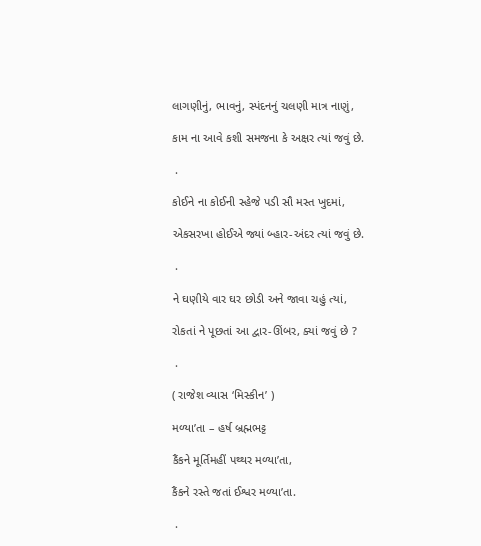લાગણીનું, ભાવનું, સ્પંદનનું ચલણી માત્ર નાણું,

કામ ના આવે કશી સમજના કે અક્ષર ત્યાં જવું છે.

 .

કોઈને ના કોઈની સ્હેજે પડી સૌ મસ્ત ખુદમાં,

એકસરખા હોઈએ જ્યાં બ્હાર-અંદર ત્યાં જવું છે.

 .

ને ઘણીયે વાર ઘર છોડી અને જાવા ચહું ત્યાં,

રોકતાં ને પૂછતાં આ દ્વાર-ઊંબર, ક્યાં જવું છે ?

 .

( રાજેશ વ્યાસ ‘મિસ્કીન’ )

મળ્યા’તા – હર્ષ બ્રહ્મભટ્ટ

કૈંકને મૂર્તિમહીં પથ્થર મળ્યા’તા,

કૈંકને રસ્તે જતાં ઈશ્વર મળ્યા’તા.

 .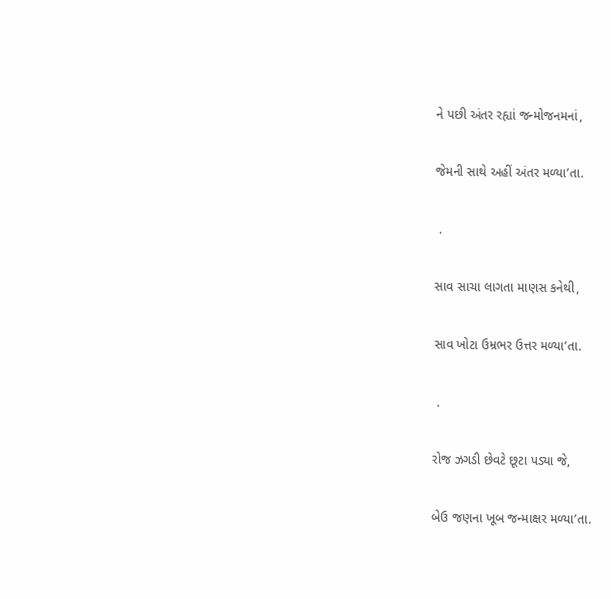ને પછી અંતર રહ્યાં જન્મોજનમનાં,

જેમની સાથે અહીં અંતર મળ્યા’તા.

 .

સાવ સાચા લાગતા માણસ કનેથી,

સાવ ખોટા ઉમ્રભર ઉત્તર મળ્યા’તા.

 .

રોજ ઝગડી છેવટે છૂટા પડ્યા જે,

બેઉ જણના ખૂબ જન્માક્ષર મળ્યા’તા.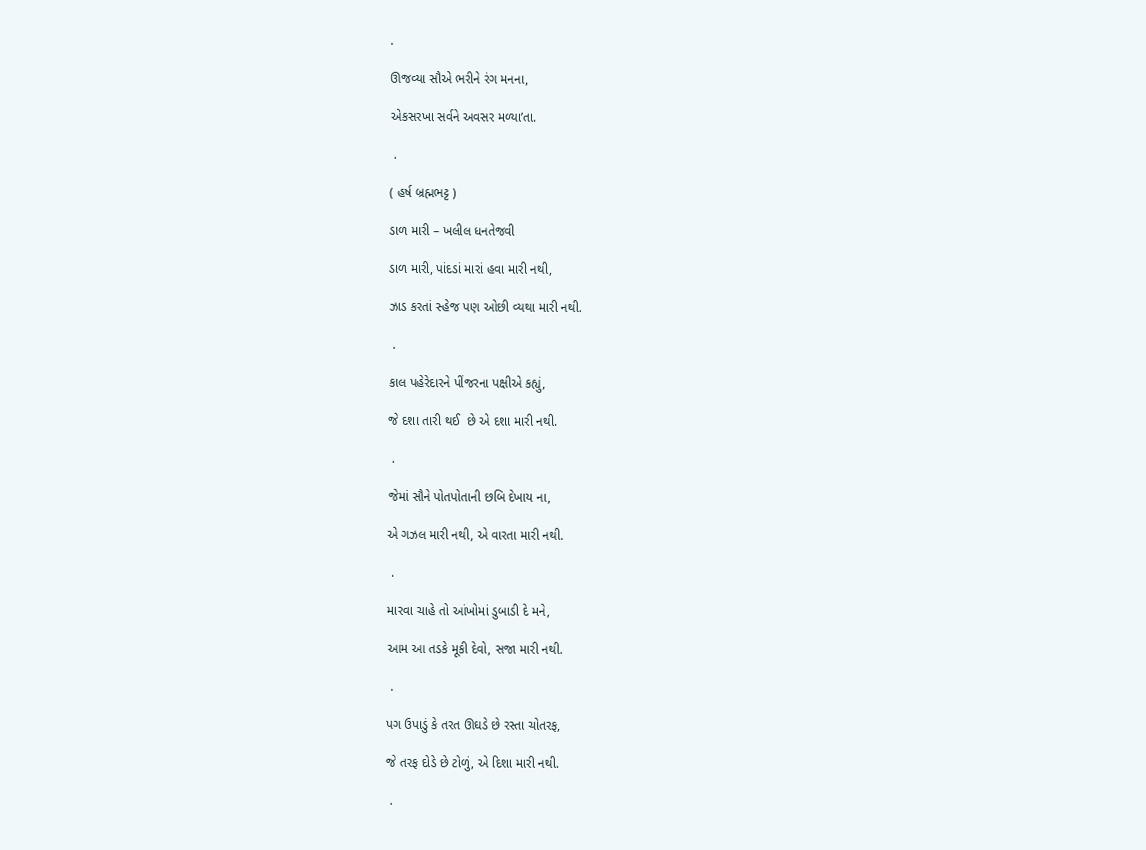.

ઊજવ્યા સૌએ ભરીને રંગ મનના,

એકસરખા સર્વને અવસર મળ્યા’તા.

 .

( હર્ષ બ્રહ્મભટ્ટ )

ડાળ મારી – ખલીલ ધનતેજવી

ડાળ મારી, પાંદડાં મારાં હવા મારી નથી,

ઝાડ કરતાં સ્હેજ પણ ઓછી વ્યથા મારી નથી.

 .

કાલ પહેરેદારને પીંજરના પક્ષીએ કહ્યું,

જે દશા તારી થઈ  છે એ દશા મારી નથી.

 .

જેમાં સૌને પોતપોતાની છબિ દેખાય ના,

એ ગઝલ મારી નથી, એ વારતા મારી નથી.

 .

મારવા ચાહે તો આંખોમાં ડુબાડી દે મને,

આમ આ તડકે મૂકી દેવો, સજા મારી નથી.

 .

પગ ઉપાડું કે તરત ઊઘડે છે રસ્તા ચોતરફ,

જે તરફ દોડે છે ટોળું, એ દિશા મારી નથી.

 .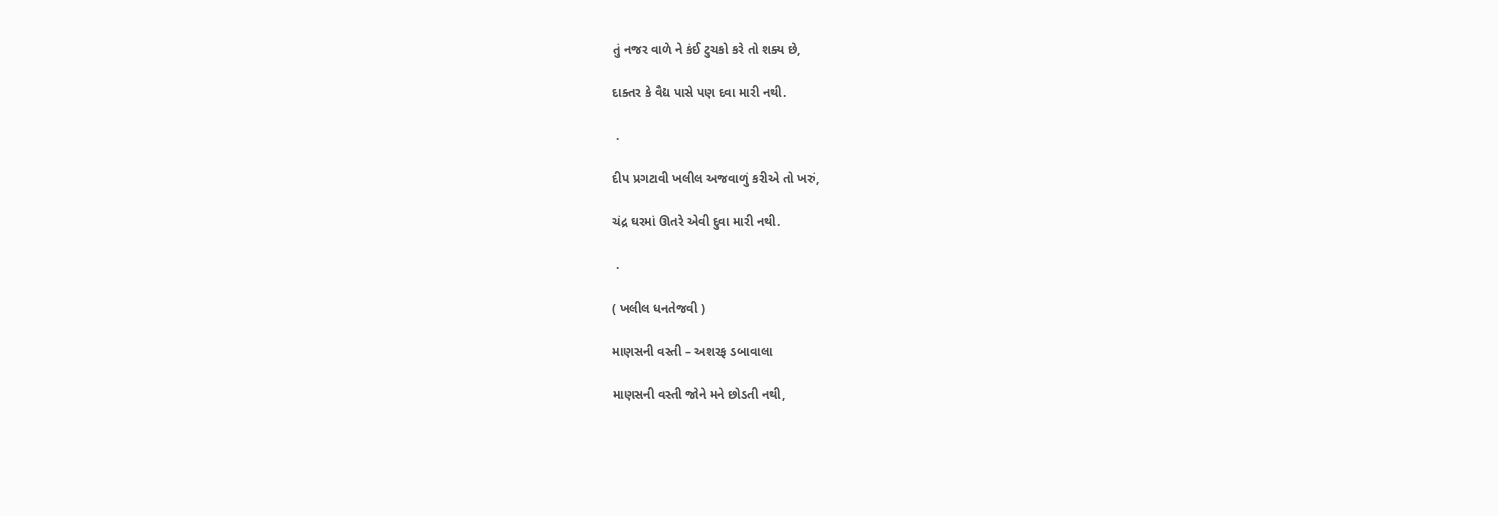તું નજર વાળે ને કંઈ ટુચકો કરે તો શક્ય છે,

દાક્તર કે વૈદ્ય પાસે પણ દવા મારી નથી.

 .

દીપ પ્રગટાવી ખલીલ અજવાળું કરીએ તો ખરું,

ચંદ્ર ઘરમાં ઊતરે એવી દુવા મારી નથી.

 .

( ખલીલ ધનતેજવી )

માણસની વસ્તી – અશરફ ડબાવાલા

માણસની વસ્તી જોને મને છોડતી નથી,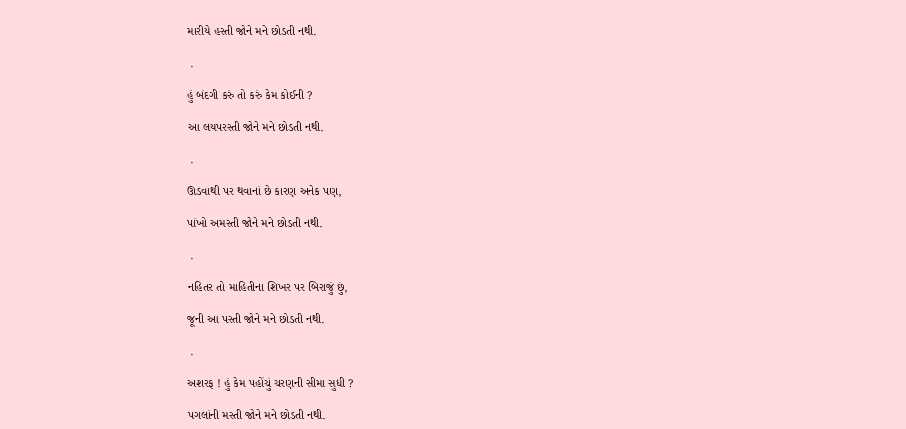મારીયે હસ્તી જોને મને છોડતી નથી.

 .

હું બંદગી કરું તો કરું કેમ કોઈની ?

આ લયપરસ્તી જોને મને છોડતી નથી.

 .

ઊડવાથી પર થવાનાં છે કારણ અનેક પણ,

પાંખો અમસ્તી જોને મને છોડતી નથી.

 .

નહિતર તો માહિતીના શિખર પર બિરાજું છું,

જૂની આ પસ્તી જોને મને છોડતી નથી.

 .

અશરફ ! હું કેમ પહોંચું ચરણની સીમા સુધી ?

પગલાંની મસ્તી જોને મને છોડતી નથી.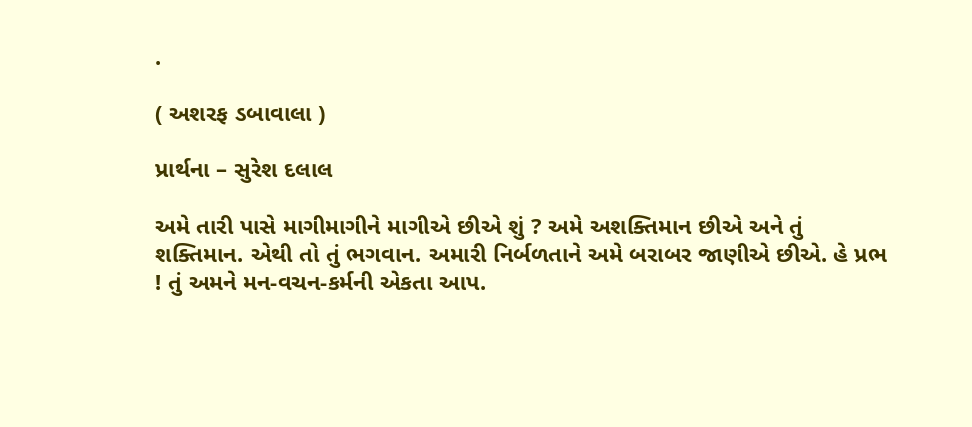.

( અશરફ ડબાવાલા )

પ્રાર્થના – સુરેશ દલાલ

અમે તારી પાસે માગીમાગીને માગીએ છીએ શું ? અમે અશક્તિમાન છીએ અને તું શક્તિમાન. એથી તો તું ભગવાન. અમારી નિર્બળતાને અમે બરાબર જાણીએ છીએ. હે પ્રભ ! તું અમને મન-વચન-કર્મની એકતા આપ.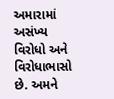અમારામાં અસંખ્ય વિરોધો અને વિરોધાભાસો છે. અમને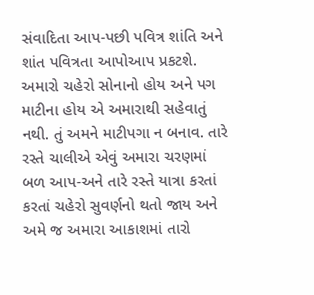સંવાદિતા આપ-પછી પવિત્ર શાંતિ અને શાંત પવિત્રતા આપોઆપ પ્રકટશે. અમારો ચહેરો સોનાનો હોય અને પગ માટીના હોય એ અમારાથી સહેવાતું નથી. તું અમને માટીપગા ન બનાવ. તારે રસ્તે ચાલીએ એવું અમારા ચરણમાં બળ આપ-અને તારે રસ્તે યાત્રા કરતાં કરતાં ચહેરો સુવર્ણનો થતો જાય અને અમે જ અમારા આકાશમાં તારો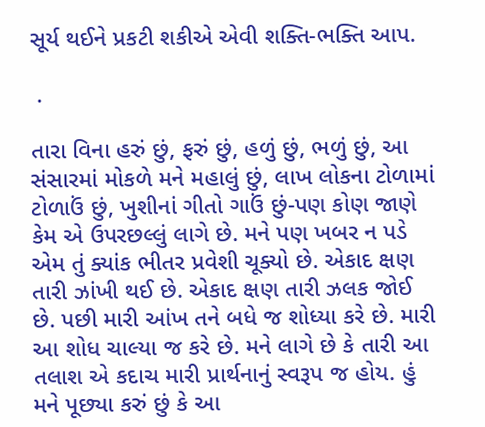સૂર્ય થઈને પ્રકટી શકીએ એવી શક્તિ-ભક્તિ આપ.

 .

તારા વિના હરું છું, ફરું છું, હળું છું, ભળું છું, આ સંસારમાં મોકળે મને મહાલું છું, લાખ લોકના ટોળામાં ટોળાઉં છું, ખુશીનાં ગીતો ગાઉં છું-પણ કોણ જાણે કેમ એ ઉપરછલ્લું લાગે છે. મને પણ ખબર ન પડે એમ તું ક્યાંક ભીતર પ્રવેશી ચૂક્યો છે. એકાદ ક્ષણ તારી ઝાંખી થઈ છે. એકાદ ક્ષણ તારી ઝલક જોઈ છે. પછી મારી આંખ તને બધે જ શોધ્યા કરે છે. મારી આ શોધ ચાલ્યા જ કરે છે. મને લાગે છે કે તારી આ તલાશ એ કદાચ મારી પ્રાર્થનાનું સ્વરૂપ જ હોય. હું મને પૂછ્યા કરું છું કે આ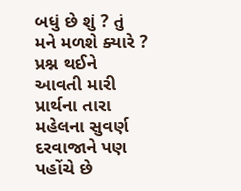બધું છે શું ? તું મને મળશે ક્યારે ? પ્રશ્ન થઈને આવતી મારી પ્રાર્થના તારા મહેલના સુવર્ણ દરવાજાને પણ પહોંચે છે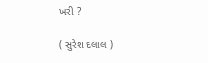ખરી ?

( સુરેશ દલાલ )